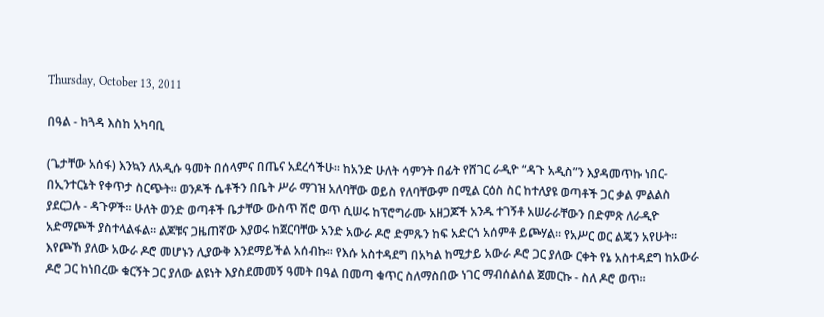Thursday, October 13, 2011

በዓል - ከጓዳ እስከ አካባቢ

(ጌታቸው አሰፋ) እንኳን ለአዲሱ ዓመት በሰላምና በጤና አደረሳችሁ። ከአንድ ሁለት ሳምንት በፊት የሸገር ራዲዮ “ዳጉ አዲስ”ን እያዳመጥኩ ነበር- በኢንተርኔት የቀጥታ ስርጭት። ወንዶች ሴቶችን በቤት ሥራ ማገዝ አለባቸው ወይስ የለባቸውም በሚል ርዕስ ስር ከተለያዩ ወጣቶች ጋር ቃል ምልልስ ያደርጋሉ - ዳጉዎች። ሁለት ወንድ ወጣቶች ቤታቸው ውስጥ ሽሮ ወጥ ሲሠሩ ከፕሮግራሙ አዘጋጆች አንዱ ተገኝቶ አሠራራቸውን በድምጽ ለራዲዮ አድማጮች ያስተላልፋል። ልጆቹና ጋዜጠኛው እያወሩ ከጀርባቸው አንድ አውራ ዶሮ ድምጹን ከፍ አድርጎ አሰምቶ ይጮሃል። የአሥር ወር ልጄን አየሁት። እየጮኸ ያለው አውራ ዶሮ መሆኑን ሊያውቅ እንደማይችል አሰብኩ። የእሱ አስተዳደግ በአካል ከሚታይ አውራ ዶሮ ጋር ያለው ርቀት የኔ አስተዳደግ ከአውራ ዶሮ ጋር ከነበረው ቁርኝት ጋር ያለው ልዩነት እያስደመመኝ ዓመት በዓል በመጣ ቁጥር ስለማስበው ነገር ማብሰልሰል ጀመርኩ - ስለ ዶሮ ወጥ።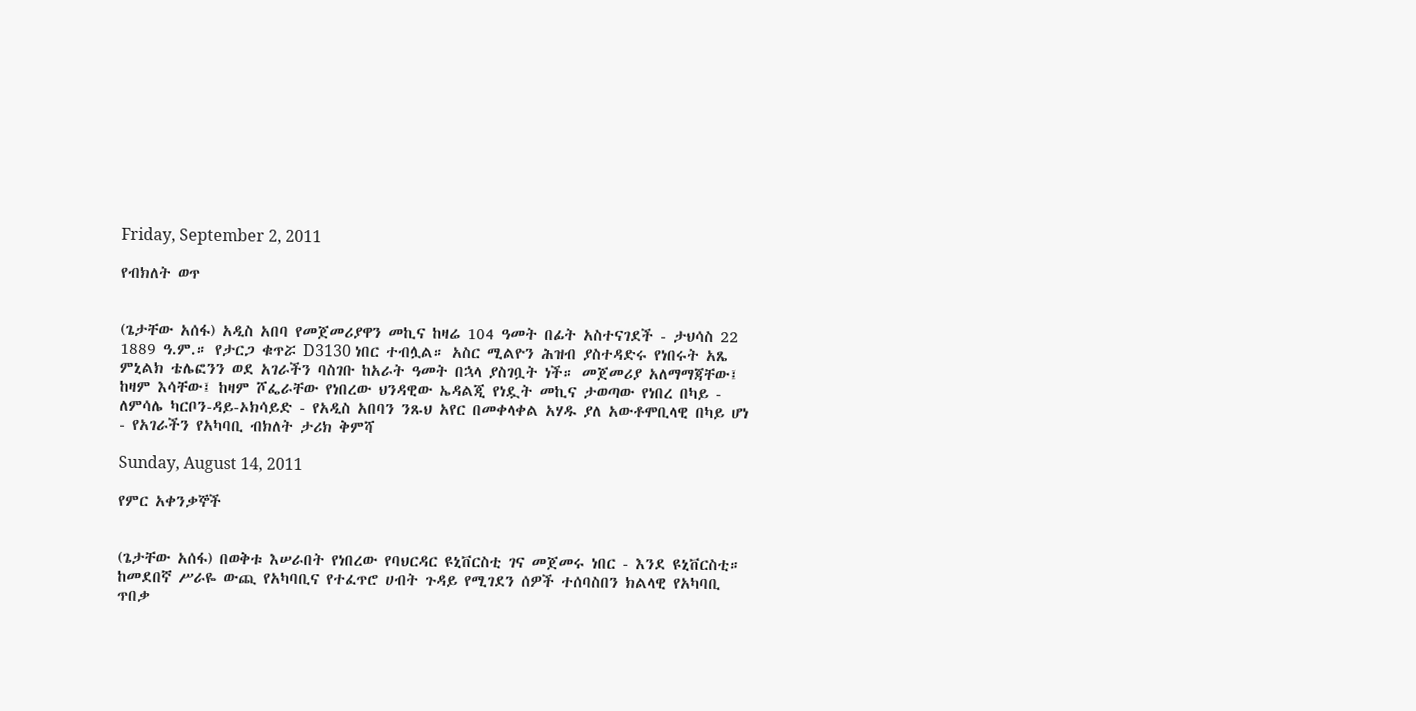Friday, September 2, 2011

የብክለት ወጥ


(ጌታቸው አሰፋ) አዲስ አበባ የመጀመሪያዋን መኪና ከዛሬ 104 ዓመት በፊት አስተናገደች - ታህሳስ 22 1889 ዓ.ም.። የታርጋ ቁጥሯ D3130 ነበር ተብሏል። አስር ሚልዮን ሕዝብ ያስተዳድሩ የነበሩት አጼ ምኒልክ ቴሌፎንን ወደ አገራችን ባስገቡ ከአራት ዓመት በኋላ ያስገቧት ነች። መጀመሪያ አለማማጃቸው፤ ከዛም እሳቸው፤ ከዛም ሾፌራቸው የነበረው ህንዳዊው ኤዳልጂ የነዷት መኪና ታወጣው የነበረ በካይ - ለምሳሌ ካርቦን-ዳይ-ኦክሳይድ - የአዲስ አበባን ንጹህ አየር በመቀላቀል አሃዱ ያለ አውቶሞቢላዊ በካይ ሆነ - የአገራችን የአካባቢ ብክለት ታሪክ ቅምሻ

Sunday, August 14, 2011

የምር አቀንቃኞች


(ጌታቸው አሰፋ) በወቅቱ እሠራበት የነበረው የባህርዳር ዩኒቨርስቲ ገና መጀመሩ ነበር - እንደ ዩኒቨርስቲ። ከመደበኛ ሥራዬ ውጪ የአካባቢና የተፈጥሮ ሀብት ጉዳይ የሚገደን ሰዎች ተሰባስበን ክልላዊ የአካባቢ ጥበቃ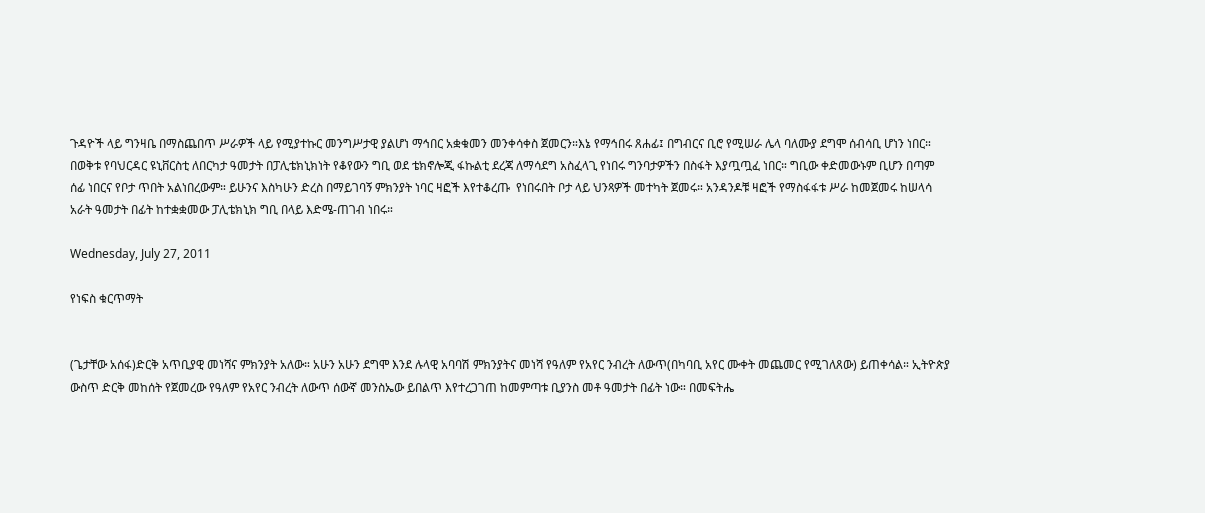ጉዳዮች ላይ ግንዛቤ በማስጨበጥ ሥራዎች ላይ የሚያተኩር መንግሥታዊ ያልሆነ ማኅበር አቋቁመን መንቀሳቀስ ጀመርን።እኔ የማኅበሩ ጸሐፊ፤ በግብርና ቢሮ የሚሠራ ሌላ ባለሙያ ደግሞ ሰብሳቢ ሆነን ነበር።  በወቅቱ የባህርዳር ዩኒቨርስቲ ለበርካታ ዓመታት በፓሊቴክኒክነት የቆየውን ግቢ ወደ ቴክኖሎጂ ፋኩልቲ ደረጃ ለማሳደግ አስፈላጊ የነበሩ ግንባታዎችን በስፋት እያጧጧፈ ነበር። ግቢው ቀድመውኑም ቢሆን በጣም ሰፊ ነበርና የቦታ ጥበት አልነበረውም። ይሁንና እስካሁን ድረስ በማይገባኝ ምክንያት ነባር ዛፎች እየተቆረጡ  የነበሩበት ቦታ ላይ ህንጻዎች መተካት ጀመሩ። አንዳንዶቹ ዛፎች የማስፋፋቱ ሥራ ከመጀመሩ ከሠላሳ አራት ዓመታት በፊት ከተቋቋመው ፓሊቴክኒክ ግቢ በላይ እድሜ-ጠገብ ነበሩ።

Wednesday, July 27, 2011

የነፍስ ቁርጥማት


(ጌታቸው አሰፋ)ድርቅ አጥቢያዊ መነሻና ምክንያት አለው። አሁን አሁን ደግሞ እንደ ሉላዊ አባባሽ ምክንያትና መነሻ የዓለም የአየር ንብረት ለውጥ(በካባቢ አየር ሙቀት መጨመር የሚገለጸው) ይጠቀሳል። ኢትዮጵያ ውስጥ ድርቅ መከሰት የጀመረው የዓለም የአየር ንብረት ለውጥ ሰውኛ መንስኤው ይበልጥ እየተረጋገጠ ከመምጣቱ ቢያንስ መቶ ዓመታት በፊት ነው። በመፍትሔ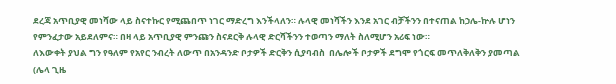ደረጃ አጥቢያዊ መነሻው ላይ ስናተኩር የሚጨበጥ ነገር ማድረግ እንችላለን። ሉላዊ መነሻችን እንደ አገር ብቻችንን በተናጠል ከኃሌ-ኵሉ ሆነን የምንፈታው አይደለምና። በዛ ላይ አጥቢያዊ ምንጩን ስናደርቅ ሉላዊ ድርሻችንን ተወጣን ማለት ስለሚሆን አሪፍ ነው።
ለእውቀት ያህል ግን የዓለም የአየር ንብረት ለውጥ በአንዳንድ ቦታዎች ድርቅን ሲያባብስ  በሌሎች ቦታዎች ደግሞ የጎርፍ መጥለቅለቅን ያመጣል (ሌላ ጊዜ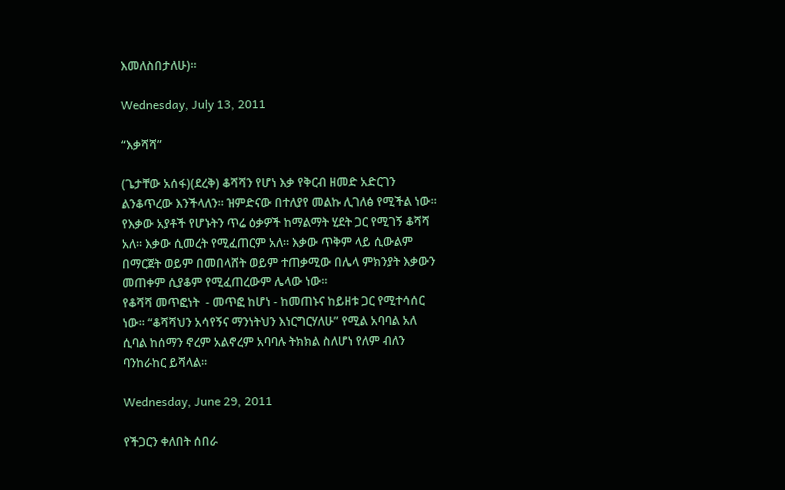እመለስበታለሁ)።

Wednesday, July 13, 2011

“እቃሻሻ”

(ጌታቸው አሰፋ)(ደረቅ) ቆሻሻን የሆነ እቃ የቅርብ ዘመድ አድርገን ልንቆጥረው እንችላለን። ዝምድናው በተለያየ መልኩ ሊገለፅ የሚችል ነው። የእቃው አያቶች የሆኑትን ጥሬ ዕቃዎች ከማልማት ሂደት ጋር የሚገኝ ቆሻሻ አለ። እቃው ሲመረት የሚፈጠርም አለ። እቃው ጥቅም ላይ ሲውልም በማርጀት ወይም በመበላሸት ወይም ተጠቃሚው በሌላ ምክንያት እቃውን መጠቀም ሲያቆም የሚፈጠረውም ሌላው ነው።
የቆሻሻ መጥፎነት  - መጥፎ ከሆነ - ከመጠኑና ከይዘቱ ጋር የሚተሳሰር ነው። “ቆሻሻህን አሳየኝና ማንነትህን እነርግርሃለሁ” የሚል አባባል አለ ሲባል ከሰማን ኖረም አልኖረም አባባሉ ትክክል ስለሆነ የለም ብለን ባንከራከር ይሻላል።

Wednesday, June 29, 2011

የችጋርን ቀለበት ሰበራ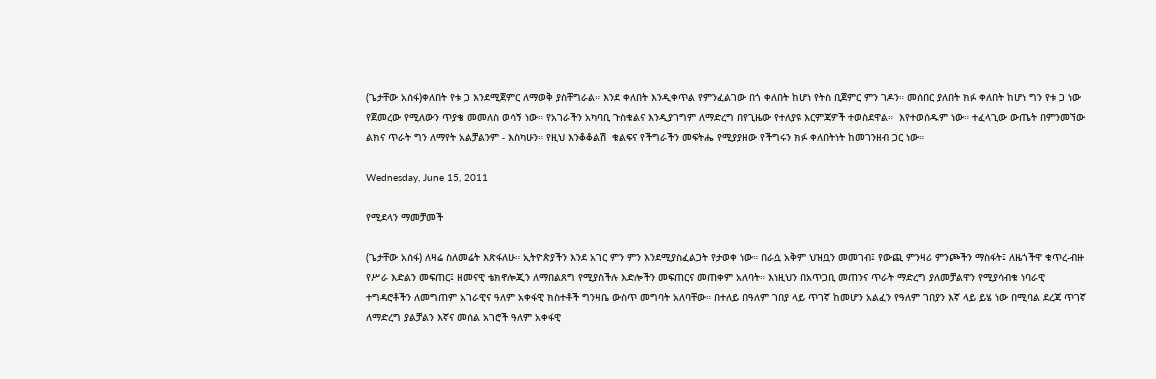(ጌታቸው አሰፋ)ቀለበት የቱ ጋ እንደሚጀምር ለማወቅ ያስቸግራል። እንደ ቀለበት እንዲቀጥል የምንፈልገው በጎ ቀለበት ከሆነ የትስ ቢጀምር ምን ገዶን። መሰበር ያለበት ክፉ ቀለበት ከሆነ ግን የቱ ጋ ነው የጀመረው የሚለውን ጥያቄ መመለስ ወሳኝ ነው። የአገራችን አካባቢ ጉስቁልና እንዲያገግም ለማድረግ በየጊዜው የተለያዩ እርምጃዎች ተወስደዋል።  እየተወሰዱም ነው። ተፈላጊው ውጤት በምንመኘው ልክና ጥራት ግን ለማየት አልቻልንም - እስካሁን። የዚህ እንቆቆልሽ  ቁልፍና የችግራችን መፍትሔ የሚያያዘው የችግሩን ክፉ ቀለበትነት ከመገንዘብ ጋር ነው።

Wednesday, June 15, 2011

የሚደላን ማመቻመች

(ጌታቸው አሰፋ) ለዛሬ ስለመሬት እጽፋለሁ። ኢትዮጵያችን እንደ አገር ምን ምን እንደሚያስፈልጋት የታወቀ ነው። በራሷ አቅም ህዝቧን መመገብ፤ የውጪ ምንዛሪ ምንጮችን ማስፋት፤ ለዜጎችዋ ቁጥረ-ብዙ የሥራ እድልን መፍጠር፤ ዘመናዊ ቴክኖሎጂን ለማበልጸግ የሚያስችሉ እድሎችን መፍጠርና መጠቀም አለባት። እነዚህን በአጥጋቢ መጠንና ጥራት ማድረግ ያለመቻልዋን የሚያሳብቁ ነባራዊ ተግዳሮቶችን ለመግጠም አገራዊና ዓለም አቀፋዊ ክስተቶች ግንዛቤ ውስጥ መግባት አለባቸው። በተለይ በዓለም ገበያ ላይ ጥገኛ ከመሆን አልፈን የዓለም ገበያን እኛ ላይ ይሄ ነው በሚባል ደረጃ ጥገኛ ለማድረግ ያልቻልን እኛና መሰል አገሮች ዓለም አቀፋዊ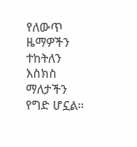የለውጥ ዜማዎችን ተከትለን እስክስ ማለታችን የግድ ሆኗል።